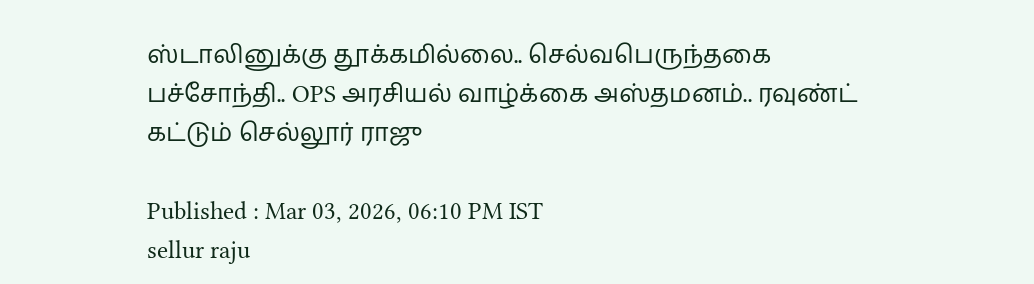ஸ்டாலினுக்கு தூக்கமில்லை.. செல்வபெருந்தகை பச்சோந்தி.. OPS அரசியல் வாழ்க்கை அஸ்தமனம்.. ரவுண்ட் கட்டும் செல்லூர் ராஜு

Published : Mar 03, 2026, 06:10 PM IST
sellur raju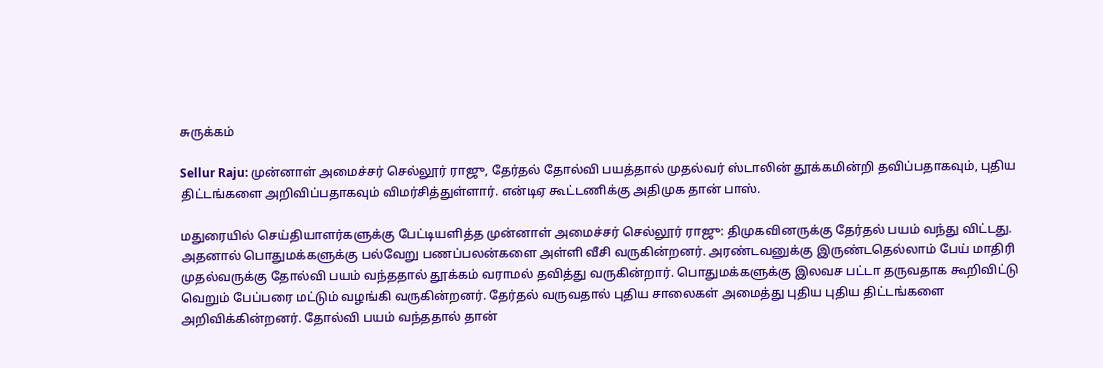சுருக்கம்

Sellur Raju: முன்னாள் அமைச்சர் செல்லூர் ராஜு, தேர்தல் தோல்வி பயத்தால் முதல்வர் ஸ்டாலின் தூக்கமின்றி தவிப்பதாகவும், புதிய திட்டங்களை அறிவிப்பதாகவும் விமர்சித்துள்ளார். என்டிஏ கூட்டணிக்கு அதிமுக தான் பாஸ்.

மதுரையில் செய்தியாளர்களுக்கு பேட்டியளித்த முன்னாள் அமைச்சர் செல்லூர் ராஜு: திமுகவினருக்கு தேர்தல் பயம் வந்து விட்டது. அதனால் பொதுமக்களுக்கு பல்வேறு பணப்பலன்களை அள்ளி வீசி வருகின்றனர். அரண்டவனுக்கு இருண்டதெல்லாம் பேய் மாதிரி முதல்வருக்கு தோல்வி பயம் வந்ததால் தூக்கம் வராமல் தவித்து வருகின்றார். பொதுமக்களுக்கு இலவச பட்டா தருவதாக கூறிவிட்டு வெறும் பேப்பரை மட்டும் வழங்கி வருகின்றனர். தேர்தல் வருவதால் புதிய சாலைகள் அமைத்து புதிய புதிய திட்டங்களை அறிவிக்கின்றனர். தோல்வி பயம் வந்ததால் தான்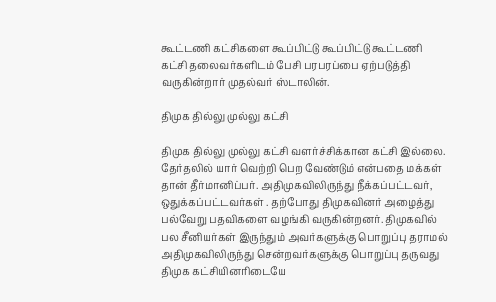கூட்டணி கட்சிகளை கூப்பிட்டு கூப்பிட்டு கூட்டணி கட்சி தலைவர்களிடம் பேசி பரபரப்பை ஏற்படுத்தி வருகின்றார் முதல்வர் ஸ்டாலின்.

திமுக தில்லு முல்லு கட்சி

திமுக தில்லு முல்லு கட்சி வளர்ச்சிக்கான கட்சி இல்லை. தேர்தலில் யார் வெற்றி பெற வேண்டும் என்பதை மக்கள் தான் தீர்மானிப்பர். அதிமுகவிலிருந்து நீக்கப்பட்டவர், ஒதுக்கப்பட்டவர்கள் . தற்போது திமுகவினர் அழைத்து பல்வேறு பதவிகளை வழங்கி வருகின்றனர். திமுகவில் பல சீனியர்கள் இருந்தும் அவர்களுக்கு பொறுப்பு தராமல் அதிமுகவிலிருந்து சென்றவர்களுக்கு பொறுப்பு தருவது திமுக கட்சியினரிடையே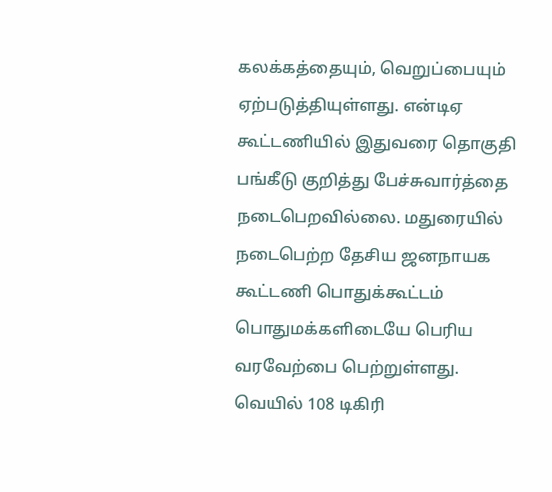கலக்கத்தையும், வெறுப்பையும் ஏற்படுத்தியுள்ளது. என்டிஏ கூட்டணியில் இதுவரை தொகுதி பங்கீடு குறித்து பேச்சுவார்த்தை நடைபெறவில்லை. மதுரையில் நடைபெற்ற தேசிய ஜனநாயக கூட்டணி பொதுக்கூட்டம் பொதுமக்களிடையே பெரிய வரவேற்பை பெற்றுள்ளது. வெயில் 108 டிகிரி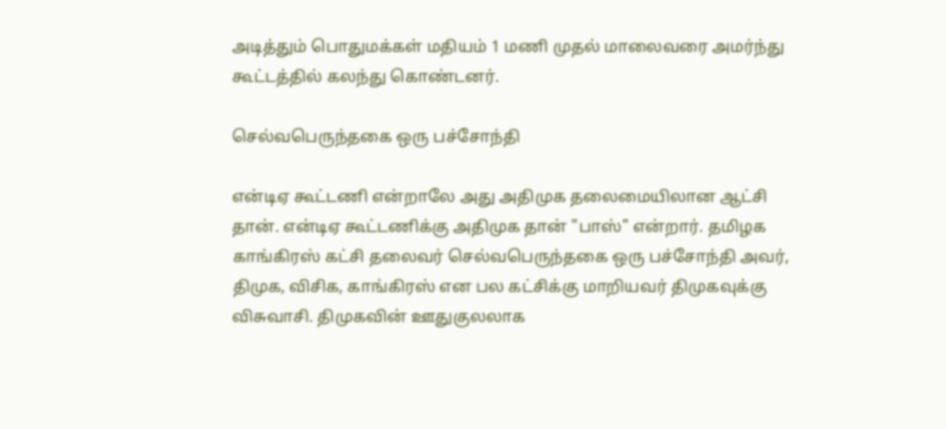அடித்தும் பொதுமக்கள் மதியம் 1 மணி முதல் மாலைவரை அமர்ந்து கூட்டத்தில் கலந்து கொண்டனர்.

செல்வபெருந்தகை ஒரு பச்சோந்தி

என்டிஏ கூட்டணி என்றாலே அது அதிமுக தலைமையிலான ஆட்சி தான். என்டிஏ கூட்டணிக்கு அதிமுக தான் "பாஸ்" என்றார். தமிழக காங்கிரஸ் கட்சி தலைவர் செல்வபெருந்தகை ஒரு பச்சோந்தி அவர், திமுக, விசிக, காங்கிரஸ் என பல கட்சிக்கு மாறியவர் திமுகவுக்கு விசுவாசி. திமுகவின் ஊதுகுலலாக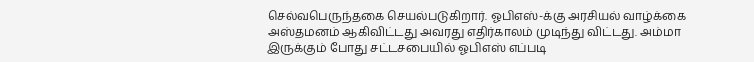செல்வபெருந்தகை செயல்படுகிறார். ஓபிஎஸ்-க்கு அரசியல் வாழ்க்கை அஸ்தமனம் ஆகிவிட்டது அவரது எதிர்காலம் முடிந்து விட்டது. அம்மா இருக்கும் போது சட்டசபையில் ஓபிஎஸ் எப்படி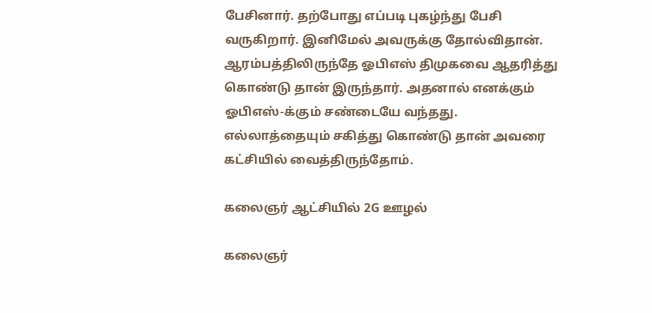பேசினார். தற்போது எப்படி புகழ்ந்து பேசி வருகிறார். இனிமேல் அவருக்கு தோல்விதான். ஆரம்பத்திலிருந்தே ஓபிஎஸ் திமுகவை ஆதரித்து கொண்டு தான் இருந்தார். அதனால் எனக்கும் ஓபிஎஸ்-க்கும் சண்டையே வந்தது. எல்லாத்தையும் சகித்து கொண்டு தான் அவரை கட்சியில் வைத்திருந்தோம்.

கலைஞர் ஆட்சியில் 2G ஊழல்

கலைஞர்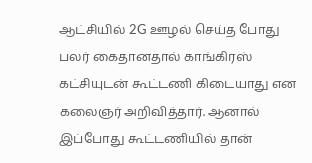ஆட்சியில் 2G ஊழல் செய்த போது பலர் கைதானதால் காங்கிரஸ் கட்சியுடன் கூட்டணி கிடையாது என கலைஞர் அறிவித்தார். ஆனால் இப்போது கூட்டணியில் தான்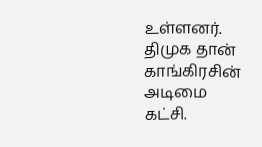உள்ளனர். திமுக தான் காங்கிரசின் அடிமை கட்சி.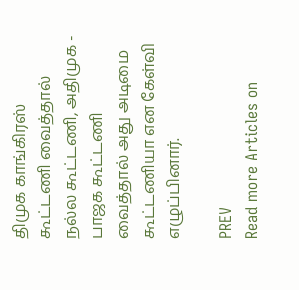திமுக காங்கிரஸ் கூட்டணி வைத்தால் நல்ல கூட்டணி, அதிமுக - பாஜக கூட்டணி வைத்தால் அது அடிமை கூட்டணியா என கேள்வி எழுப்பினார்.

PREV
Read more Articles on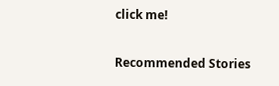click me!

Recommended Stories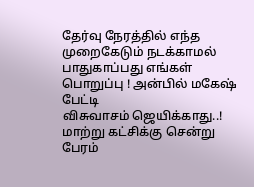தேர்வு நேரத்தில் எந்த முறைகேடும் நடக்காமல் பாதுகாப்பது எங்கள் பொறுப்பு ! அன்பில் மகேஷ் பேட்டி
விசுவாசம் ஜெயிக்காது..! மாற்று கட்சிக்கு சென்று பேரம்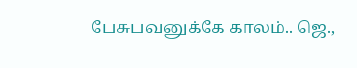பேசுபவனுக்கே காலம்.. ஜெ.,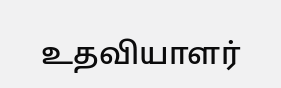உதவியாளர்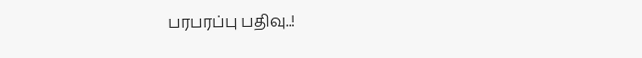பரபரப்பு பதிவு..!